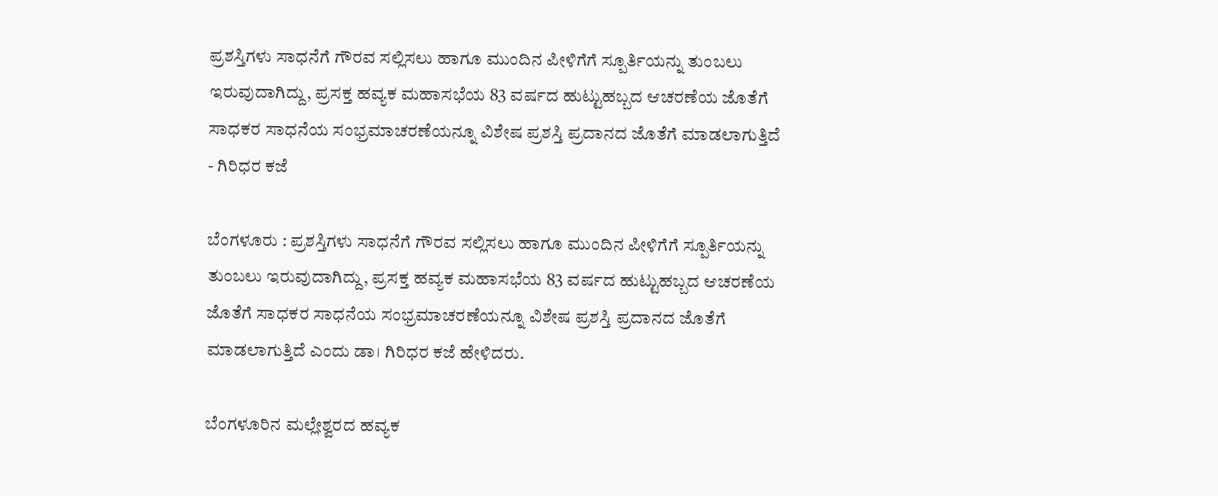ಪ್ರಶಸ್ತಿಗಳು ಸಾಧನೆಗೆ ಗೌರವ ಸಲ್ಲಿಸಲು ಹಾಗೂ ಮುಂದಿನ ಪೀಳಿಗೆಗೆ ಸ್ಪೂರ್ತಿಯನ್ನು ತುಂಬಲು ಇರುವುದಾಗಿದ್ದು, ಪ್ರಸಕ್ತ ಹವ್ಯಕ ಮಹಾಸಭೆಯ 83 ವರ್ಷದ ಹುಟ್ಟುಹಬ್ಬದ ಆಚರಣೆಯ ಜೊತೆಗೆ ಸಾಧಕರ ಸಾಧನೆಯ ಸಂಭ್ರಮಾಚರಣೆಯನ್ನೂ ವಿಶೇಷ ಪ್ರಶಸ್ತಿ ಪ್ರದಾನದ ಜೊತೆಗೆ ಮಾಡಲಾಗುತ್ತಿದೆ  - ಗಿರಿಧರ ಕಜೆ

ಬೆಂಗಳೂರು : ಪ್ರಶಸ್ತಿಗಳು ಸಾಧನೆಗೆ ಗೌರವ ಸಲ್ಲಿಸಲು ಹಾಗೂ ಮುಂದಿನ ಪೀಳಿಗೆಗೆ ಸ್ಪೂರ್ತಿಯನ್ನು ತುಂಬಲು ಇರುವುದಾಗಿದ್ದು, ಪ್ರಸಕ್ತ ಹವ್ಯಕ ಮಹಾಸಭೆಯ 83 ವರ್ಷದ ಹುಟ್ಟುಹಬ್ಬದ ಆಚರಣೆಯ ಜೊತೆಗೆ ಸಾಧಕರ ಸಾಧನೆಯ ಸಂಭ್ರಮಾಚರಣೆಯನ್ನೂ ವಿಶೇಷ ಪ್ರಶಸ್ತಿ ಪ್ರದಾನದ ಜೊತೆಗೆ ಮಾಡಲಾಗುತ್ತಿದೆ ಎಂದು ಡಾ। ಗಿರಿಧರ ಕಜೆ ಹೇಳಿದರು.

ಬೆಂಗಳೂರಿನ ಮಲ್ಲೇಶ್ವರದ ಹವ್ಯಕ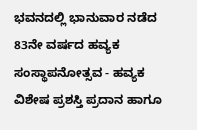ಭವನದಲ್ಲಿ ಭಾನುವಾರ ನಡೆದ 83ನೇ ವರ್ಷದ ಹವ್ಯಕ ಸಂಸ್ಥಾಪನೋತ್ಸವ - ಹವ್ಯಕ ವಿಶೇಷ ಪ್ರಶಸ್ತಿ ಪ್ರದಾನ ಹಾಗೂ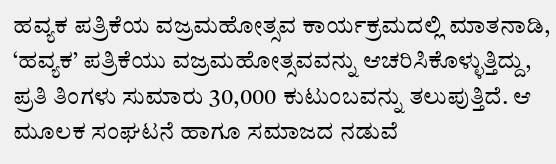ಹವ್ಯಕ ಪತ್ರಿಕೆಯ ವಜ್ರಮಹೋತ್ಸವ ಕಾರ್ಯಕ್ರಮದಲ್ಲಿ ಮಾತನಾಡಿ, ‘ಹವ್ಯಕ’ ಪತ್ರಿಕೆಯು ವಜ್ರಮಹೋತ್ಸವವನ್ನು ಆಚರಿಸಿಕೊಳ್ಳುತ್ತಿದ್ದು, ಪ್ರತಿ ತಿಂಗಳು ಸುಮಾರು 30,000 ಕುಟುಂಬವನ್ನು ತಲುಪುತ್ತಿದೆ. ಆ ಮೂಲಕ ಸಂಘಟನೆ ಹಾಗೂ ಸಮಾಜದ ನಡುವೆ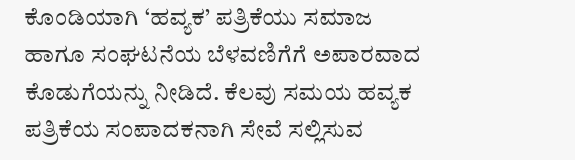ಕೊಂಡಿಯಾಗಿ ‘ಹವ್ಯಕ’ ಪತ್ರಿಕೆಯು ಸಮಾಜ ಹಾಗೂ ಸಂಘಟನೆಯ ಬೆಳವಣಿಗೆಗೆ ಅಪಾರವಾದ ಕೊಡುಗೆಯನ್ನು ನೀಡಿದೆ. ಕೆಲವು ಸಮಯ ಹವ್ಯಕ ಪತ್ರಿಕೆಯ ಸಂಪಾದಕನಾಗಿ ಸೇವೆ ಸಲ್ಲಿಸುವ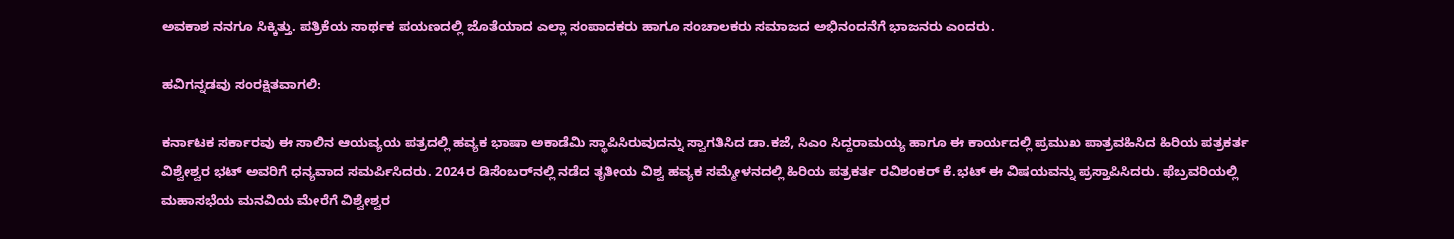ಅವಕಾಶ ನನಗೂ ಸಿಕ್ಕಿತ್ತು. ಪತ್ರಿಕೆಯ ಸಾರ್ಥಕ ಪಯಣದಲ್ಲಿ ಜೊತೆಯಾದ ಎಲ್ಲಾ ಸಂಪಾದಕರು ಹಾಗೂ ಸಂಚಾಲಕರು ಸಮಾಜದ ಅಭಿನಂದನೆಗೆ ಭಾಜನರು ಎಂದರು.

ಹವಿಗನ್ನಡವು ಸಂರಕ್ಷಿತವಾಗಲಿ:

ಕರ್ನಾಟಕ ಸರ್ಕಾರವು ಈ ಸಾಲಿನ ಆಯವ್ಯಯ ಪತ್ರದಲ್ಲಿ ಹವ್ಯಕ ಭಾಷಾ ಅಕಾಡೆಮಿ ಸ್ಥಾಪಿಸಿರುವುದನ್ನು ಸ್ವಾಗತಿಸಿದ ಡಾ.ಕಜೆ, ಸಿಎಂ ಸಿದ್ದರಾಮಯ್ಯ ಹಾಗೂ ಈ ಕಾರ್ಯದಲ್ಲಿ ಪ್ರಮುಖ ಪಾತ್ರವಹಿಸಿದ ಹಿರಿಯ ಪತ್ರಕರ್ತ ವಿಶ್ವೇಶ್ವರ ಭಟ್ ಅವರಿಗೆ ಧನ್ಯವಾದ ಸಮರ್ಪಿಸಿದರು. 2024ರ ಡಿಸೆಂಬರ್‌ನಲ್ಲಿ‌ ನಡೆದ ತೃತೀಯ ವಿಶ್ವ ಹವ್ಯಕ ಸಮ್ಮೇಳನದಲ್ಲಿ ಹಿರಿಯ ಪತ್ರಕರ್ತ ರವಿಶಂಕರ್ ಕೆ.ಭಟ್ ಈ ವಿಷಯವನ್ನು ಪ್ರಸ್ತಾಪಿಸಿದರು. ಫೆಬ್ರವರಿಯಲ್ಲಿ ಮಹಾಸಭೆಯ ಮನವಿಯ ಮೇರೆಗೆ ವಿಶ್ವೇಶ್ವರ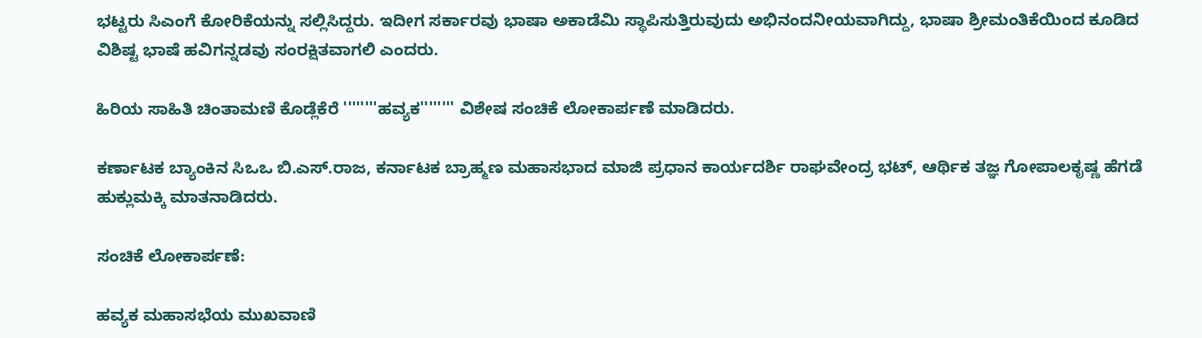ಭಟ್ಟರು ಸಿಎಂಗೆ ಕೋರಿಕೆಯನ್ನು ಸಲ್ಲಿಸಿದ್ದರು. ಇದೀಗ ಸರ್ಕಾರವು ಭಾಷಾ ಅಕಾಡೆಮಿ ಸ್ಥಾಪಿಸುತ್ತಿರುವುದು ಅಭಿನಂದನೀಯವಾಗಿದ್ದು, ಭಾಷಾ ಶ್ರೀಮಂತಿಕೆಯಿಂದ ಕೂಡಿದ ವಿಶಿಷ್ಟ ಭಾಷೆ ಹವಿಗನ್ನಡವು ಸಂರಕ್ಷಿತವಾಗಲಿ ಎಂದರು.

ಹಿರಿಯ ಸಾಹಿತಿ ಚಿಂತಾಮಣಿ ಕೊಡ್ಲೆಕೆರೆ ''''''''ಹವ್ಯಕ'''''''' ವಿಶೇಷ ಸಂಚಿಕೆ ಲೋಕಾರ್ಪಣೆ ಮಾಡಿದರು.

ಕರ್ಣಾಟಕ ಬ್ಯಾಂಕಿನ ಸಿಒಒ ಬಿ.ಎಸ್.ರಾಜ, ಕರ್ನಾಟಕ ಬ್ರಾಹ್ಮಣ ಮಹಾಸಭಾದ ಮಾಜಿ ಪ್ರಧಾನ ಕಾರ್ಯದರ್ಶಿ ರಾಘವೇಂದ್ರ ಭಟ್, ಆರ್ಥಿಕ ತಜ್ಞ ಗೋಪಾಲಕೃಷ್ಣ ಹೆಗಡೆ ಹುಕ್ಲುಮಕ್ಕಿ ಮಾತನಾಡಿದರು.

ಸಂಚಿಕೆ ಲೋಕಾರ್ಪಣೆ:

ಹವ್ಯಕ ಮಹಾಸಭೆಯ ಮುಖವಾಣಿ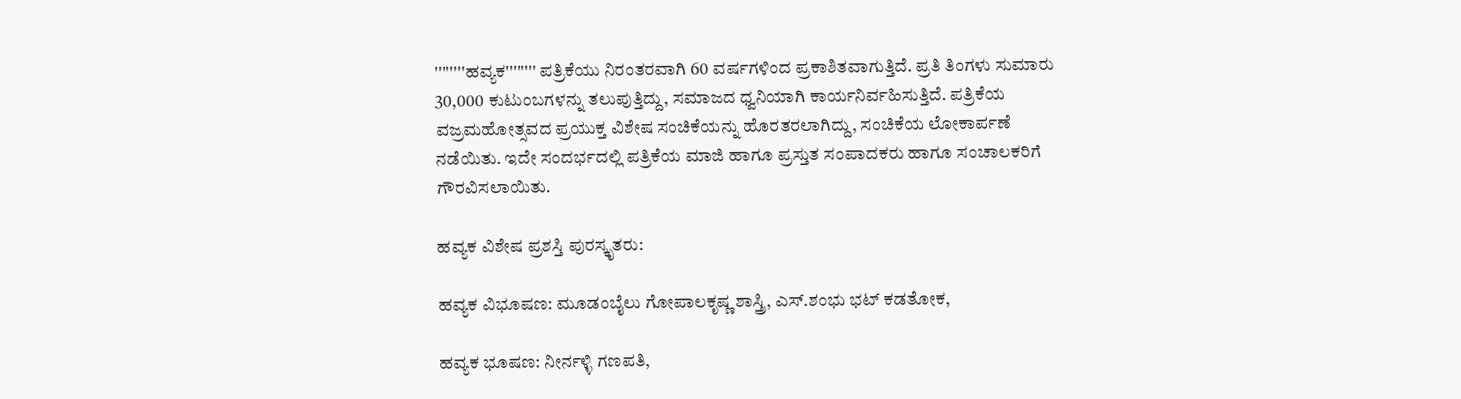''''''''ಹವ್ಯಕ'''''''' ಪತ್ರಿಕೆಯು ನಿರಂತರವಾಗಿ 60 ವರ್ಷಗಳಿಂದ ಪ್ರಕಾಶಿತವಾಗುತ್ತಿದೆ. ಪ್ರತಿ ತಿಂಗಳು ಸುಮಾರು 30,000 ಕುಟುಂಬಗಳನ್ನು ತಲುಪುತ್ತಿದ್ದು, ಸಮಾಜದ ಧ್ವನಿಯಾಗಿ ಕಾರ್ಯನಿರ್ವಹಿಸುತ್ತಿದೆ. ಪತ್ರಿಕೆಯ ವಜ್ರಮಹೋತ್ಸವದ ಪ್ರಯುಕ್ತ ವಿಶೇಷ ಸಂಚಿಕೆಯನ್ನು ಹೊರತರಲಾಗಿದ್ದು, ಸಂಚಿಕೆಯ ಲೋಕಾರ್ಪಣೆ ನಡೆಯಿತು. ಇದೇ ಸಂದರ್ಭದಲ್ಲಿ ಪತ್ರಿಕೆಯ ಮಾಜಿ ಹಾಗೂ ಪ್ರಸ್ತುತ ಸಂಪಾದಕರು ಹಾಗೂ ಸಂಚಾಲಕರಿಗೆ ಗೌರವಿಸಲಾಯಿತು.

ಹವ್ಯಕ ವಿಶೇಷ ಪ್ರಶಸ್ತಿ ಪುರಸ್ಕೃತರು:

ಹವ್ಯಕ ವಿಭೂಷಣ: ಮೂಡಂಬೈಲು ಗೋಪಾಲಕೃಷ್ಣ ಶಾಸ್ತ್ರಿ, ಎಸ್.ಶಂಭು ಭಟ್ ಕಡತೋಕ,

ಹವ್ಯಕ ಭೂಷಣ: ನೀರ್ನಳ್ಳಿ ಗಣಪತಿ,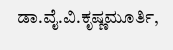ಡಾ.ವೈ.ವಿ.ಕೃಷ್ಣಮೂರ್ತಿ,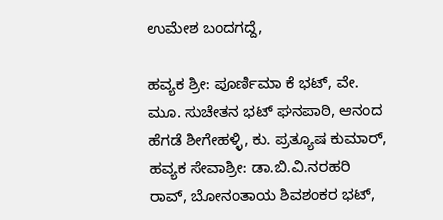ಉಮೇಶ ಬಂದಗದ್ದೆ,

ಹವ್ಯಕ ಶ್ರೀ: ಪೂರ್ಣಿಮಾ ಕೆ ಭಟ್, ವೇ. ಮೂ. ಸುಚೇತನ ಭಟ್ ಘನಪಾಠಿ, ಆನಂದ ಹೆಗಡೆ ಶೀಗೇಹಳ್ಳಿ, ಕು. ಪ್ರತ್ಯೂಷ ಕುಮಾರ್, ಹವ್ಯಕ ಸೇವಾಶ್ರೀ: ಡಾ.ಬಿ.ವಿ.ನರಹರಿ ರಾವ್, ಬೋನಂತಾಯ ಶಿವಶಂಕರ ಭಟ್,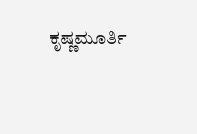ಕೃಷ್ಣಮೂರ್ತಿ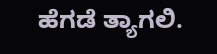ಹೆಗಡೆ ತ್ಯಾಗಲಿ.